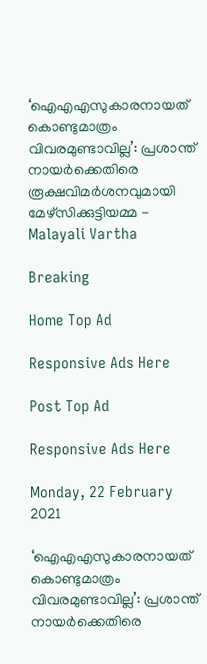‘ഐഎഎസുകാരനായത് കൊണ്ടുമാത്രം വിവരമുണ്ടാവില്ല’: പ്രശാന്ത് നായർക്കെതിരെ രൂക്ഷവിമർശനവുമായി മേഴ്സിക്കുട്ടിയമ്മ - Malayali Vartha

Breaking

Home Top Ad

Responsive Ads Here

Post Top Ad

Responsive Ads Here

Monday, 22 February 2021

‘ഐഎഎസുകാരനായത് കൊണ്ടുമാത്രം വിവരമുണ്ടാവില്ല’: പ്രശാന്ത് നായർക്കെതിരെ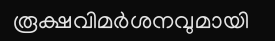രൂക്ഷവിമർശനവുമായി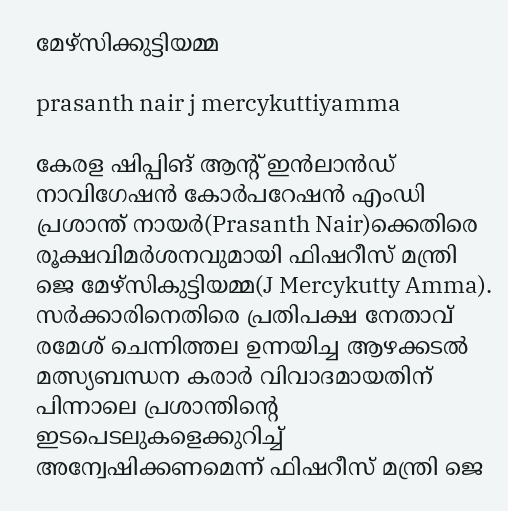മേഴ്സിക്കുട്ടിയമ്മ

prasanth nair j mercykuttiyamma

കേരള ഷിപ്പിങ് ആന്റ് ഇന്‍ലാന്‍ഡ് നാവിഗേഷന്‍ കോര്‍പറേഷന്‍ എംഡി പ്രശാന്ത് നായർ(Prasanth Nair)ക്കെതിരെ രൂക്ഷവിമര്‍ശനവുമായി ഫിഷറീസ് മന്ത്രി ജെ മേഴ്‌സികുട്ടിയമ്മ(J Mercykutty Amma). സര്‍ക്കാരിനെതിരെ പ്രതിപക്ഷ നേതാവ് രമേശ് ചെന്നിത്തല ഉന്നയിച്ച ആഴക്കടല്‍ മത്സ്യബന്ധന കരാര്‍ വിവാദമായതിന് പിന്നാലെ പ്രശാന്തിന്റെ ഇടപെടലുകളെക്കുറിച്ച് അന്വേഷിക്കണമെന്ന് ഫിഷറീസ് മന്ത്രി ജെ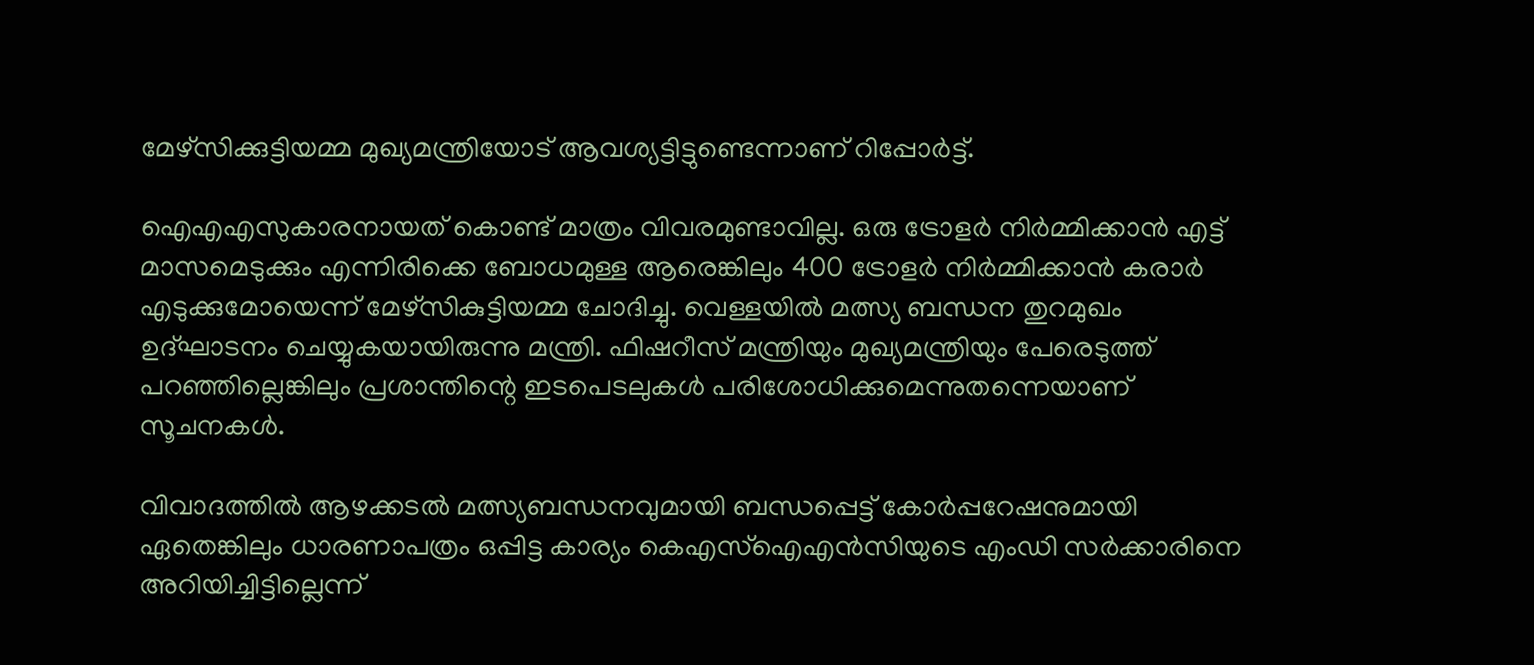മേഴ്സിക്കുട്ടിയമ്മ മുഖ്യമന്ത്രിയോട് ആവശ്യട്ടിട്ടുണ്ടെന്നാണ് റിപ്പോര്‍ട്ട്.

ഐഎഎസുകാരനായത് കൊണ്ട് മാത്രം വിവരമുണ്ടാവില്ല. ഒരു ട്രോളര്‍ നിര്‍മ്മിക്കാന്‍ എട്ട് മാസമെടുക്കും എന്നിരിക്കെ ബോധമുള്ള ആരെങ്കിലും 400 ട്രോളര്‍ നിര്‍മ്മിക്കാന്‍ കരാര്‍ എടുക്കുമോയെന്ന് മേഴ്‌സികുട്ടിയമ്മ ചോദിച്ചു. വെള്ളയില്‍ മത്സ്യ ബന്ധന തുറമുഖം ഉദ്ഘാടനം ചെയ്യുകയായിരുന്നു മന്ത്രി. ഫിഷറീസ് മന്ത്രിയും മുഖ്യമന്ത്രിയും പേരെടുത്ത് പറഞ്ഞില്ലെങ്കിലും പ്രശാന്തിന്റെ ഇടപെടലുകള്‍ പരിശോധിക്കുമെന്നുതന്നെയാണ് സൂചനകള്‍.

വിവാദത്തില്‍ ആഴക്കടല്‍ മത്സ്യബന്ധനവുമായി ബന്ധപ്പെട്ട് കോര്‍പ്പറേഷനുമായി ഏതെങ്കിലും ധാരണാപത്രം ഒപ്പിട്ട കാര്യം കെഎസ്‌ഐഎന്‍സിയുടെ എംഡി സര്‍ക്കാരിനെ അറിയിച്ചിട്ടില്ലെന്ന്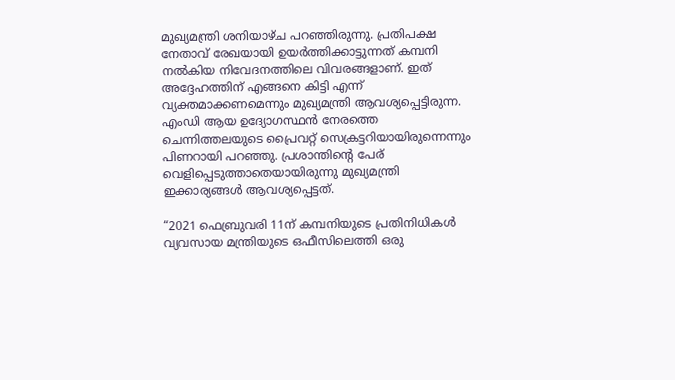മുഖ്യമന്ത്രി ശനിയാഴ്ച പറഞ്ഞിരുന്നു. പ്രതിപക്ഷ നേതാവ് രേഖയായി ഉയര്‍ത്തിക്കാട്ടുന്നത് കമ്പനി നല്‍കിയ നിവേദനത്തിലെ വിവരങ്ങളാണ്. ഇത് അദ്ദേഹത്തിന് എങ്ങനെ കിട്ടി എന്ന് വ്യക്തമാക്കണമെന്നും മുഖ്യമന്ത്രി ആവശ്യപ്പെട്ടിരുന്ന. എംഡി ആയ ഉദ്യോഗസ്ഥന്‍ നേരത്തെ ചെന്നിത്തലയുടെ പ്രൈവറ്റ് സെക്രട്ടറിയായിരുന്നെന്നും പിണറായി പറഞ്ഞു. പ്രശാന്തിന്റെ പേര് വെളിപ്പെടുത്താതെയായിരുന്നു മുഖ്യമന്ത്രി ഇക്കാര്യങ്ങള്‍ ആവശ്യപ്പെട്ടത്.

“2021 ഫെബ്രുവരി 11ന് കമ്പനിയുടെ പ്രതിനിധികള്‍ വ്യവസായ മന്ത്രിയുടെ ഒഫീസിലെത്തി ഒരു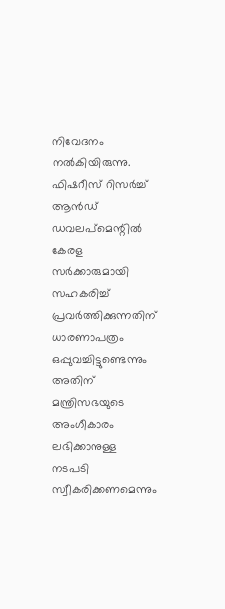നിവേദനം നല്‍കിയിരുന്നു. ഫിഷറീസ് റിസര്‍ച്ച് ആന്‍ഡ് ഡവലപ്‌മെന്റില്‍ കേരള സര്‍ക്കാരുമായി സഹകരിച്ച് പ്രവര്‍ത്തിക്കുന്നതിന് ധാരണാപത്രം ഒപ്പുവച്ചിട്ടുണ്ടെന്നും അതിന് മന്ത്രിസഭയുടെ അംഗീകാരം ലഭിക്കാനുള്ള നടപടി സ്വീകരിക്കണമെന്നും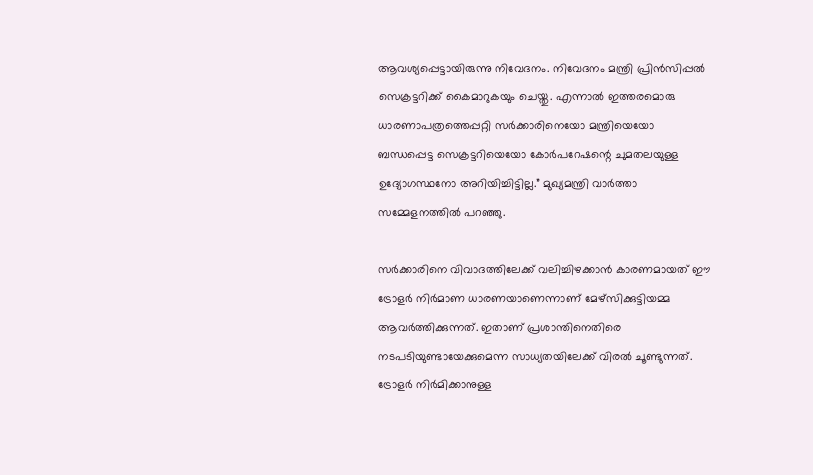ആവശ്യപ്പെട്ടായിരുന്നു നിവേദനം. നിവേദനം മന്ത്രി പ്രിന്‍സിപ്പല്‍ സെക്രട്ടറിക്ക് കൈമാറുകയും ചെയ്തു. എന്നാല്‍ ഇത്തരമൊരു ധാരണാപത്രത്തെപ്പറ്റി സര്‍ക്കാരിനെയോ മന്ത്രിയെയോ ബന്ധപ്പെട്ട സെക്രട്ടറിയെയോ കോര്‍പറേഷന്റെ ചുമതലയുള്ള ഉദ്യോഗസ്ഥനോ അറിയിച്ചിട്ടില്ല.” മുഖ്യമന്ത്രി വാര്‍ത്താ സമ്മേളനത്തില്‍ പറഞ്ഞു.

സര്‍ക്കാരിനെ വിവാദത്തിലേക്ക് വലിച്ചിഴക്കാന്‍ കാരണമായത് ഈ ട്രോളര്‍ നിര്‍മാണ ധാരണയാണെന്നാണ് മേഴ്സിക്കുട്ടിയമ്മ ആവര്‍ത്തിക്കുന്നത്. ഇതാണ് പ്രശാന്തിനെതിരെ നടപടിയുണ്ടായേക്കുമെന്ന സാധ്യതയിലേക്ക് വിരല്‍ ചൂണ്ടുന്നത്. ട്രോളര്‍ നിര്‍മിക്കാനുള്ള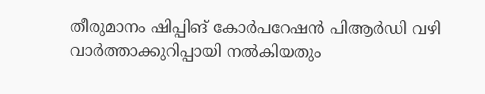തീരുമാനം ഷിപ്പിങ് കോര്‍പറേഷന്‍ പിആര്‍ഡി വഴി വാര്‍ത്താക്കുറിപ്പായി നല്‍കിയതും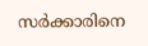സര്‍ക്കാരിനെ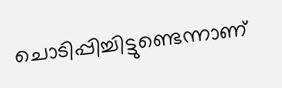ചൊടിപ്പിച്ചിട്ടുണ്ടെന്നാണ്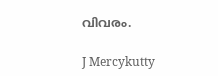വിവരം.

J Mercykutty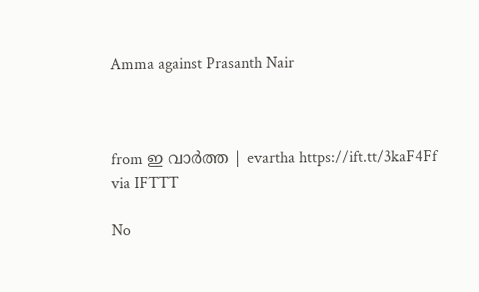Amma against Prasanth Nair



from ഇ വാർത്ത | evartha https://ift.tt/3kaF4Ff
via IFTTT

No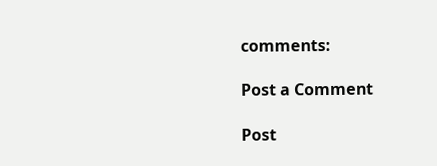comments:

Post a Comment

Post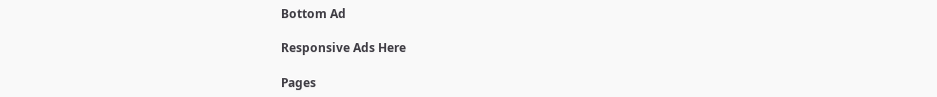Bottom Ad

Responsive Ads Here

Pages